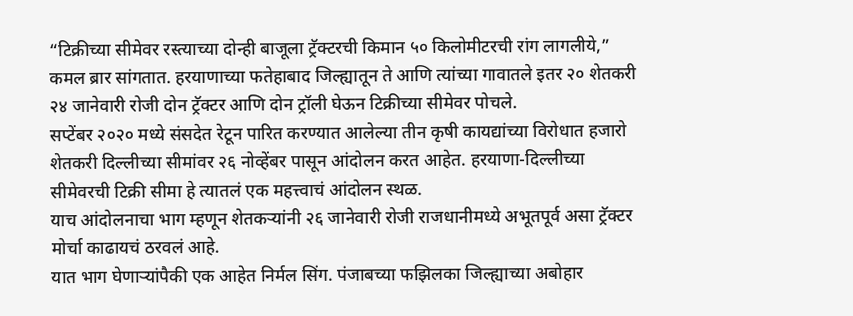“टिक्रीच्या सीमेवर रस्त्याच्या दोन्ही बाजूला ट्रॅक्टरची किमान ५० किलोमीटरची रांग लागलीये,” कमल ब्रार सांगतात. हरयाणाच्या फतेहाबाद जिल्ह्यातून ते आणि त्यांच्या गावातले इतर २० शेतकरी २४ जानेवारी रोजी दोन ट्रॅक्टर आणि दोन ट्रॉली घेऊन टिक्रीच्या सीमेवर पोचले.
सप्टेंबर २०२० मध्ये संसदेत रेटून पारित करण्यात आलेल्या तीन कृषी कायद्यांच्या विरोधात हजारो शेतकरी दिल्लीच्या सीमांवर २६ नोव्हेंबर पासून आंदोलन करत आहेत. हरयाणा-दिल्लीच्या सीमेवरची टिक्री सीमा हे त्यातलं एक महत्त्वाचं आंदोलन स्थळ.
याच आंदोलनाचा भाग म्हणून शेतकऱ्यांनी २६ जानेवारी रोजी राजधानीमध्ये अभूतपूर्व असा ट्रॅक्टर मोर्चा काढायचं ठरवलं आहे.
यात भाग घेणाऱ्यांपैकी एक आहेत निर्मल सिंग. पंजाबच्या फझिलका जिल्ह्याच्या अबोहार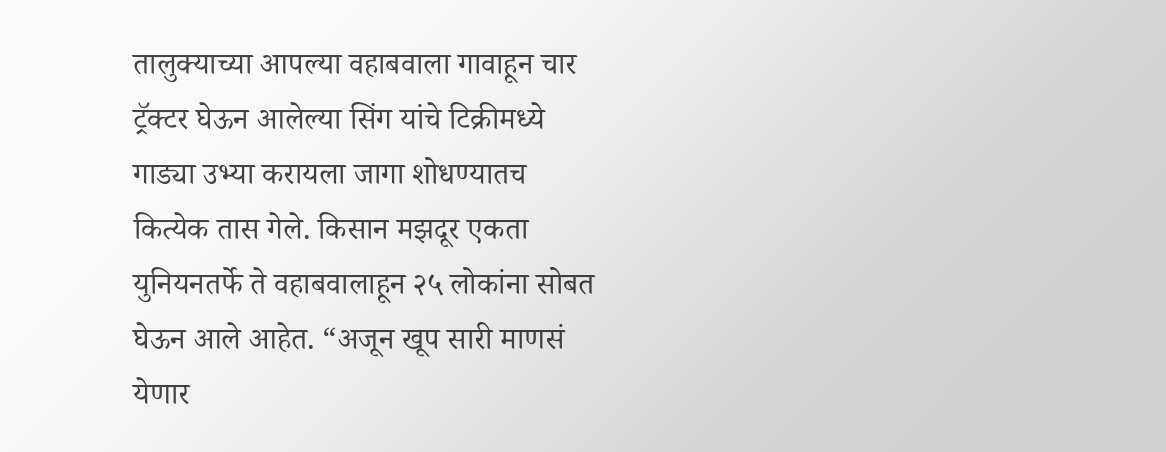तालुक्याच्या आपल्या वहाबवाला गावाहून चार ट्रॅक्टर घेऊन आलेल्या सिंग यांचे टिक्रीमध्ये गाड्या उभ्या करायला जागा शोधण्यातच कित्येक तास गेले. किसान मझदूर एकता युनियनतर्फे ते वहाबवालाहून २५ लोकांना सोबत घेऊन आले आहेत. “अजून खूप सारी माणसं येणार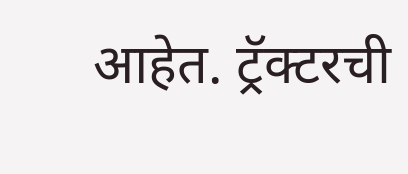आहेत. ट्रॅक्टरची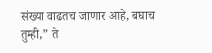संख्या वाढतच जाणार आहे, बघाच तुम्ही,” ते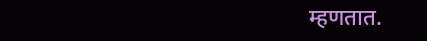म्हणतात.